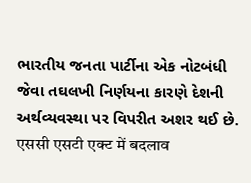ભારતીય જનતા પાર્ટીના એક નોટબંધી જેવા તઘલખી નિર્ણયના કારણે દેશની અર્થવ્યવસ્થા પર વિપરીત અશર થઈ છે.
एससी एसटी एक्ट में बदलाव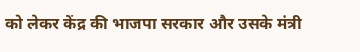को लेकर केंद्र की भाजपा सरकार और उसके मंत्री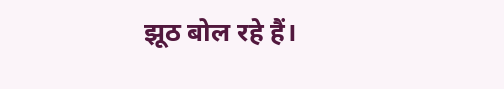झूठ बोल रहे हैं।